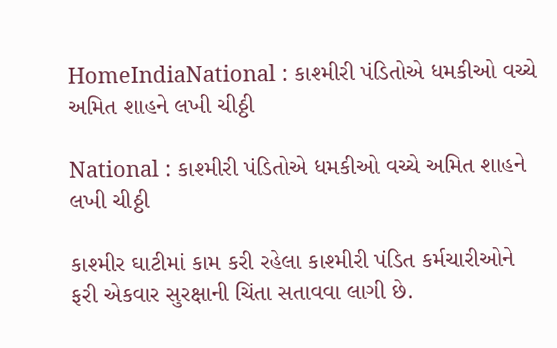HomeIndiaNational : કાશ્મીરી પંડિતોએ ધમકીઓ વચ્ચે અમિત શાહને લખી ચીઠ્ઠી

National : કાશ્મીરી પંડિતોએ ધમકીઓ વચ્ચે અમિત શાહને લખી ચીઠ્ઠી

કાશ્મીર ઘાટીમાં કામ કરી રહેલા કાશ્મીરી પંડિત કર્મચારીઓને ફરી એકવાર સુરક્ષાની ચિંતા સતાવવા લાગી છે.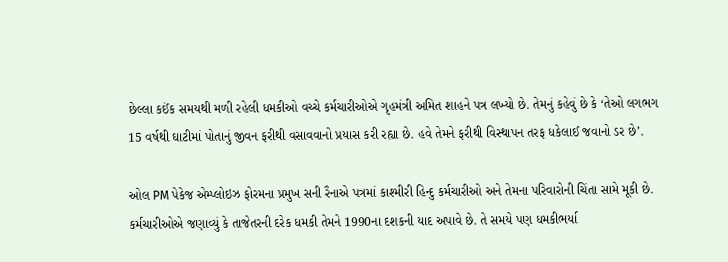છેલ્લા કઈંક સમયથી મળી રહેલી ધમકીઓ વચ્ચે કર્મચારીઓએ ગૃહમંત્રી અમિત શાહને પત્ર લખ્યો છે. તેમનું કહેવું છે કે ‘તેઓ લગભગ 15 વર્ષથી ઘાટીમાં પોતાનું જીવન ફરીથી વસાવવાનો પ્રયાસ કરી રહ્યા છે. હવે તેમને ફરીથી વિસ્થાપન તરફ ધકેલાઈ જવાનો ડર છે’.

ઓલ PM પેકેજ એમ્પ્લોઇઝ ફોરમના પ્રમુખ સની રૈનાએ પત્રમાં કાશ્મીરી હિન્દુ કર્મચારીઓ અને તેમના પરિવારોની ચિંતા સામે મૂકી છે. કર્મચારીઓએ જણાવ્યું કે તાજેતરની દરેક ધમકી તેમને 1990ના દશકની યાદ અપાવે છે. તે સમયે પણ ધમકીભર્યા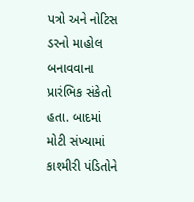પત્રો અને નોટિસ ડરનો માહોલ બનાવવાના પ્રારંભિક સંકેતો હતા. બાદમાં મોટી સંખ્યામાં કાશ્મીરી પંડિતોને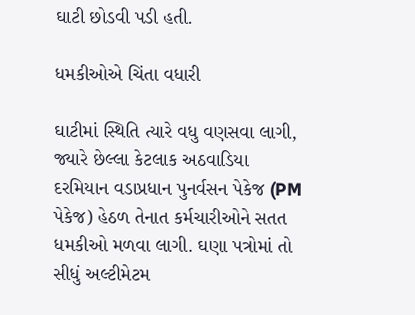ઘાટી છોડવી પડી હતી.

ધમકીઓએ ચિંતા વધારી

ઘાટીમાં સ્થિતિ ત્યારે વધુ વણસવા લાગી, જ્યારે છેલ્લા કેટલાક અઠવાડિયા દરમિયાન વડાપ્રધાન પુનર્વસન પેકેજ (PM પેકેજ) હેઠળ તેનાત કર્મચારીઓને સતત ધમકીઓ મળવા લાગી. ઘણા પત્રોમાં તો સીધું અલ્ટીમેટમ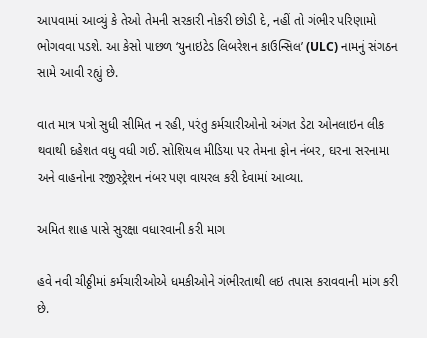આપવામાં આવ્યું કે તેઓ તેમની સરકારી નોકરી છોડી દે, નહીં તો ગંભીર પરિણામો ભોગવવા પડશે. આ કેસો પાછળ ‘યુનાઇટેડ લિબરેશન કાઉન્સિલ’ (ULC) નામનું સંગઠન સામે આવી રહ્યું છે.

વાત માત્ર પત્રો સુધી સીમિત ન રહી, પરંતુ કર્મચારીઓનો અંગત ડેટા ઓનલાઇન લીક થવાથી દહેશત વધુ વધી ગઈ. સોશિયલ મીડિયા પર તેમના ફોન નંબર, ઘરના સરનામા અને વાહનોના રજીસ્ટ્રેશન નંબર પણ વાયરલ કરી દેવામાં આવ્યા.

અમિત શાહ પાસે સુરક્ષા વધારવાની કરી માગ

હવે નવી ચીઠ્ઠીમાં કર્મચારીઓએ ધમકીઓને ગંભીરતાથી લઇ તપાસ કરાવવાની માંગ કરી છે.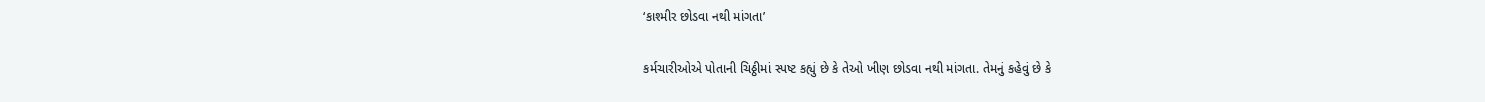‘કાશ્મીર છોડવા નથી માંગતા’

કર્મચારીઓએ પોતાની ચિઠ્ઠીમાં સ્પષ્ટ કહ્યું છે કે તેઓ ખીણ છોડવા નથી માંગતા. તેમનું કહેવું છે કે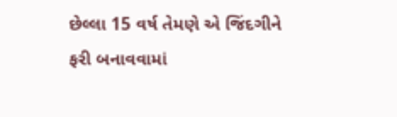છેલ્લા 15 વર્ષ તેમણે એ જિંદગીને ફરી બનાવવામાં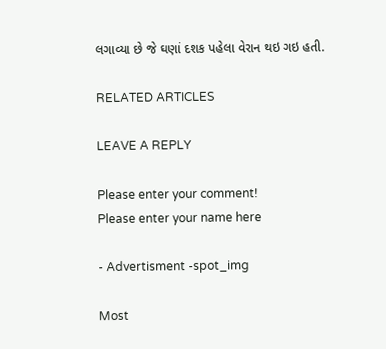લગાવ્યા છે જે ઘણાં દશક પહેલા વેરાન થઇ ગઇ હતી.

RELATED ARTICLES

LEAVE A REPLY

Please enter your comment!
Please enter your name here

- Advertisment -spot_img

Most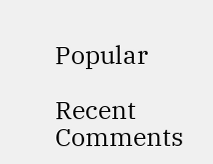Popular

Recent Comments